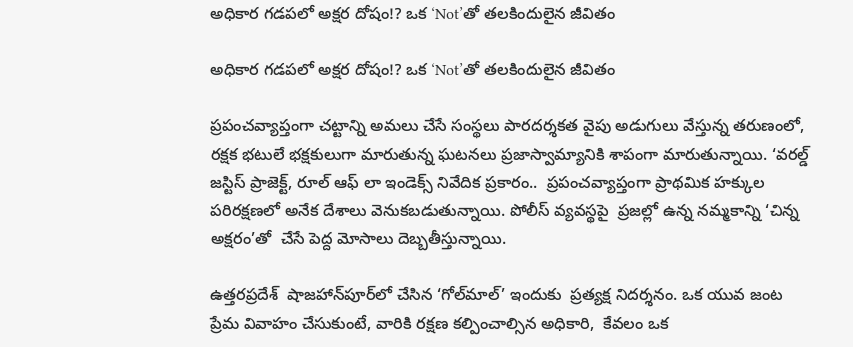అధికార గడపలో అక్షర దోషం!? ఒక ‘Not’తో తలకిందులైన జీవితం

అధికార గడపలో అక్షర దోషం!? ఒక ‘Not’తో తలకిందులైన జీవితం

ప్రపంచవ్యాప్తంగా చట్టాన్ని అమలు చేసే సంస్థలు పారదర్శకత వైపు అడుగులు వేస్తున్న తరుణంలో, రక్షక భటులే భక్షకులుగా మారుతున్న ఘటనలు ప్రజాస్వామ్యానికి శాపంగా మారుతున్నాయి. ‘వరల్డ్ జస్టిస్ ప్రాజెక్ట్, రూల్ ఆఫ్ లా ఇండెక్స్ నివేదిక ప్రకారం..  ప్రపంచవ్యాప్తంగా ప్రాథమిక హక్కుల పరిరక్షణలో అనేక దేశాలు వెనుకబడుతున్నాయి. పోలీస్ వ్యవస్థపై  ప్రజల్లో ఉన్న నమ్మకాన్ని ‘చిన్న అక్షరం’తో  చేసే పెద్ద మోసాలు దెబ్బతీస్తున్నాయి.

ఉత్తరప్రదేశ్  షాజహాన్‌పూర్‌లో చేసిన ‘గోల్‌మాల్’ ఇందుకు  ప్రత్యక్ష నిదర్శనం. ఒక యువ జంట  ప్రేమ వివాహం చేసుకుంటే, వారికి రక్షణ కల్పించాల్సిన అధికారి,  కేవలం ఒక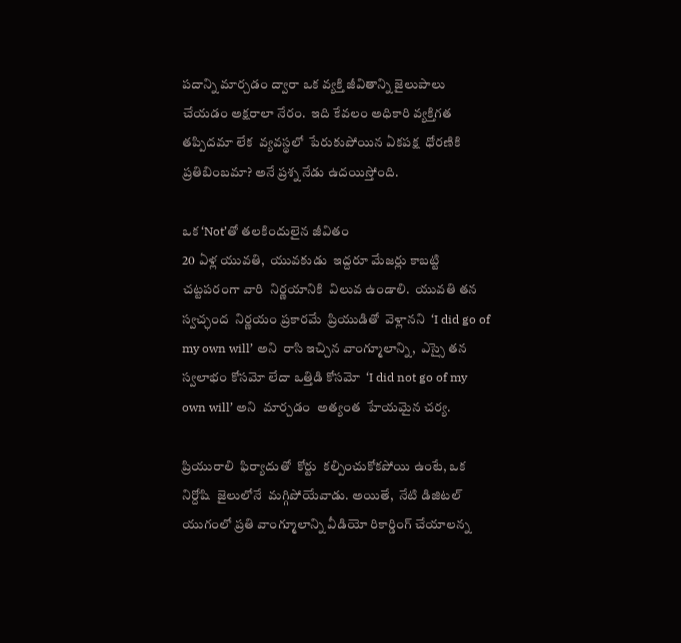పదాన్ని మార్చడం ద్వారా ఒక వ్యక్తి జీవితాన్ని జైలుపాలు చేయడం అక్షరాలా నేరం.  ఇది కేవలం అధికారి వ్యక్తిగత తప్పిదమా లేక  వ్యవస్థలో  పేరుకుపోయిన ఏకపక్ష  ధోరణికి ప్రతిబింబమా? అనే ప్రశ్న నేడు ఉదయిస్తోంది.

ఒక ‘Not’తో తలకిందులైన జీవితం
20 ఏళ్ల యువతి,  యువకుడు  ఇద్దరూ మేజర్లు కాబట్టి  చట్టపరంగా వారి  నిర్ణయానికి  విలువ ఉండాలి.  యువతి తన స్వచ్ఛంద  నిర్ణయం ప్రకారమే  ప్రియుడితో  వెళ్లానని  ‘I did go of my own will’ అని  రాసి ఇచ్చిన వాంగ్మూలాన్ని,  ఎస్సై తన  స్వలాభం కోసమో లేదా ఒత్తిడి కోసమో  ‘I did not go of my own will’ అని  మార్చడం  అత్యంత  హేయమైన చర్య.

ప్రియురాలి  ఫిర్యాదుతో  కోర్టు  కల్పించుకోకపోయి ఉంటే, ఒక నిర్దోషి  జైలులోనే  మగ్గిపోయేవాడు. అయితే,  నేటి డిజిటల్ యుగంలో ప్రతి వాంగ్మూలాన్ని వీడియో రికార్డింగ్ చేయాలన్న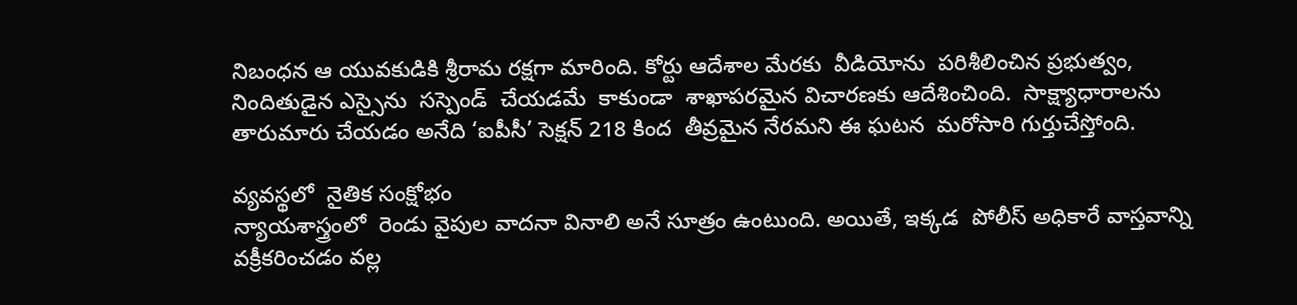నిబంధన ఆ యువకుడికి శ్రీరామ రక్షగా మారింది. కోర్టు ఆదేశాల మేరకు  వీడియోను  పరిశీలించిన ప్రభుత్వం,  నిందితుడైన ఎస్సైను  సస్పెండ్  చేయడమే  కాకుండా  శాఖాపరమైన విచారణకు ఆదేశించింది.  సాక్ష్యాధారాలను తారుమారు చేయడం అనేది ‘ఐపీసీ’ సెక్షన్ 218 కింద  తీవ్రమైన నేరమని ఈ ఘటన  మరోసారి గుర్తుచేస్తోంది.

వ్యవస్థలో  నైతిక సంక్షోభం
న్యాయశాస్త్రంలో  రెండు వైపుల వాదనా వినాలి అనే సూత్రం ఉంటుంది. అయితే, ఇక్కడ  పోలీస్ అధికారే వాస్తవాన్ని వక్రీకరించడం వల్ల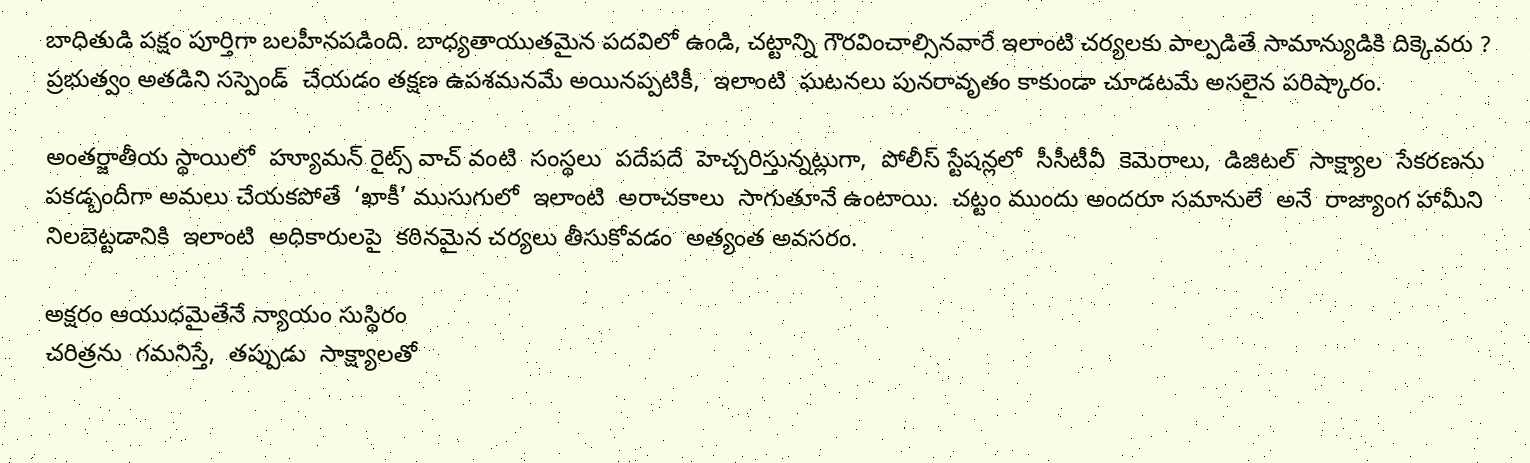బాధితుడి పక్షం పూర్తిగా బలహీనపడింది. బాధ్యతాయుతమైన పదవిలో ఉండి, చట్టాన్ని గౌరవించాల్సినవారే ఇలాంటి చర్యలకు పాల్పడితే సామాన్యుడికి దిక్కెవరు ? ప్రభుత్వం అతడిని సస్పెండ్  చేయడం తక్షణ ఉపశమనమే అయినప్పటికీ,  ఇలాంటి  ఘటనలు పునరావృతం కాకుండా చూడటమే అసలైన పరిష్కారం.

అంతర్జాతీయ స్థాయిలో  హ్యూమన్ రైట్స్ వాచ్ వంటి  సంస్థలు  పదేపదే  హెచ్చరిస్తున్నట్లుగా,  పోలీస్ స్టేషన్లలో  సీసీటీవీ  కెమెరాలు,  డిజిటల్  సాక్ష్యాల  సేకరణను  పకడ్బందీగా అమలు చేయకపోతే  ‘ఖాకీ’ ముసుగులో  ఇలాంటి  అరాచకాలు  సాగుతూనే ఉంటాయి.  చట్టం ముందు అందరూ సమానులే  అనే  రాజ్యాంగ హామీని  నిలబెట్టడానికి  ఇలాంటి  అధికారులపై  కఠినమైన చర్యలు తీసుకోవడం  అత్యంత అవసరం.

అక్షరం ఆయుధమైతేనే న్యాయం సుస్థిరం
చరిత్రను  గమనిస్తే,  తప్పుడు  సాక్ష్యాలతో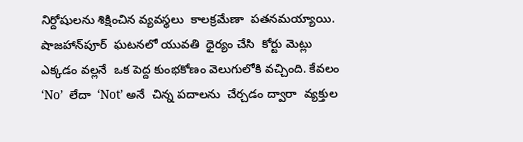నిర్దోషులను శిక్షించిన వ్యవస్థలు  కాలక్రమేణా  పతనమయ్యాయి.  షాజహాన్‌పూర్  ఘటనలో యువతి  ధైర్యం చేసి  కోర్టు మెట్లు ఎక్కడం వల్లనే  ఒక పెద్ద కుంభకోణం వెలుగులోకి వచ్చింది. కేవలం ‘No’  లేదా  ‘Not’ అనే  చిన్న పదాలను  చేర్చడం ద్వారా  వ్యక్తుల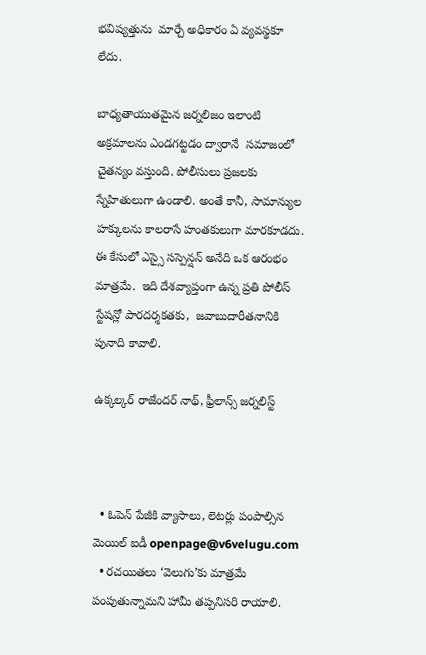భవిష్యత్తును  మార్చే అధికారం ఏ వ్యవస్థకూ లేదు.

బాధ్యతాయుతమైన జర్నలిజం ఇలాంటి అక్రమాలను ఎండగట్టడం ద్వారానే  సమాజంలో  చైతన్యం వస్తుంది. పోలీసులు ప్రజలకు స్నేహితులుగా ఉండాలి. అంతే కానీ, సామాన్యుల  హక్కులను కాలరాసే హంతకులుగా మారకూడదు. ఈ కేసులో ఎస్సై సస్పెన్షన్ అనేది ఒక ఆరంభం మాత్రమే.  ఇది దేశవ్యాప్తంగా ఉన్న ప్రతి పోలీస్ స్టేషన్లో పారదర్శకతకు,  జవాబుదారీతనానికి  పునాది కావాలి.

ఉక్కల్కర్ రాజేందర్ నాథ్, ఫ్రీలాన్స్ జర్నలిస్ట్



  • ఓపెన్ పేజీకి వ్యాసాలు, లెటర్లు పంపాల్సిన మెయిల్ ఐడీ openpage@v6velugu.com
  • రచయితలు ‘వెలుగు’కు మాత్రమే పంపుతున్నామని హామీ తప్పనిసరి రాయాలి.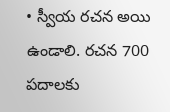• స్వీయ రచన అయి ఉండాలి. రచన 700 పదాలకు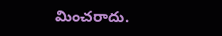మించరాదు.